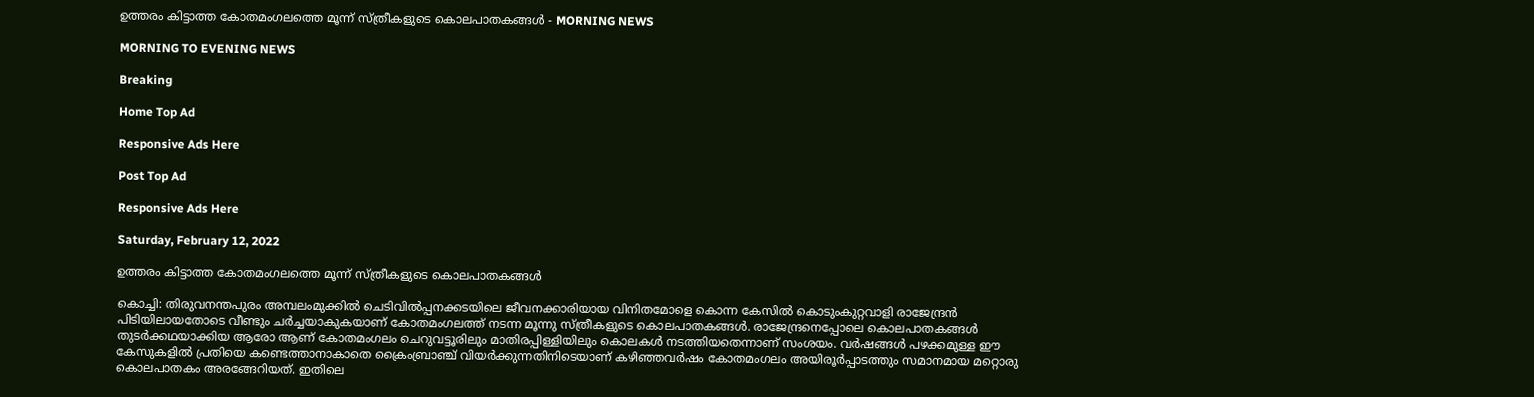ഉത്തരം കിട്ടാത്ത കോതമംഗലത്തെ മൂന്ന്‌ സ്ത്രീകളുടെ കൊലപാതകങ്ങൾ - MORNING NEWS

MORNING TO EVENING NEWS

Breaking

Home Top Ad

Responsive Ads Here

Post Top Ad

Responsive Ads Here

Saturday, February 12, 2022

ഉത്തരം കിട്ടാത്ത കോതമംഗലത്തെ മൂന്ന്‌ സ്ത്രീകളുടെ കൊലപാതകങ്ങൾ

കൊച്ചി: തിരുവനന്തപുരം അമ്പലംമുക്കിൽ ചെടിവിൽപ്പനക്കടയിലെ ജീവനക്കാരിയായ വിനിതമോളെ കൊന്ന കേസിൽ കൊടുംകുറ്റവാളി രാജേന്ദ്രൻ പിടിയിലായതോടെ വീണ്ടും ചർച്ചയാകുകയാണ് കോതമംഗലത്ത് നടന്ന മൂന്നു സ്ത്രീകളുടെ കൊലപാതകങ്ങൾ. രാജേന്ദ്രനെപ്പോലെ കൊലപാതകങ്ങൾ തുടർക്കഥയാക്കിയ ആരോ ആണ് കോതമംഗലം ചെറുവട്ടൂരിലും മാതിരപ്പിള്ളിയിലും കൊലകൾ നടത്തിയതെന്നാണ് സംശയം. വർഷങ്ങൾ പഴക്കമുള്ള ഈ കേസുകളിൽ പ്രതിയെ കണ്ടെത്താനാകാതെ ക്രൈംബ്രാഞ്ച് വിയർക്കുന്നതിനിടെയാണ് കഴിഞ്ഞവർഷം കോതമംഗലം അയിരൂർപ്പാടത്തും സമാനമായ മറ്റൊരു കൊലപാതകം അരങ്ങേറിയത്. ഇതിലെ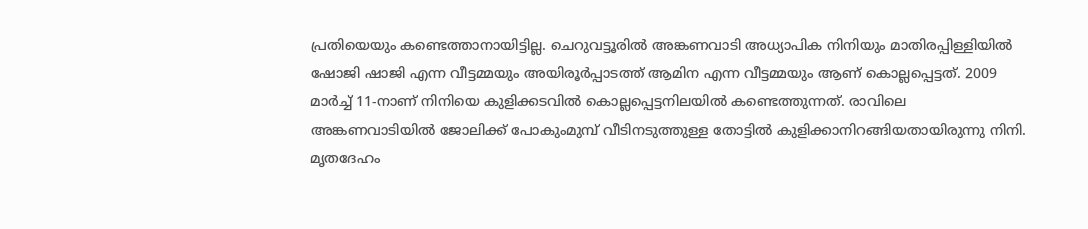പ്രതിയെയും കണ്ടെത്താനായിട്ടില്ല. ചെറുവട്ടൂരിൽ അങ്കണവാടി അധ്യാപിക നിനിയും മാതിരപ്പിള്ളിയിൽ ഷോജി ഷാജി എന്ന വീട്ടമ്മയും അയിരൂർപ്പാടത്ത് ആമിന എന്ന വീട്ടമ്മയും ആണ് കൊല്ലപ്പെട്ടത്. 2009 മാർച്ച് 11-നാണ് നിനിയെ കുളിക്കടവിൽ കൊല്ലപ്പെട്ടനിലയിൽ കണ്ടെത്തുന്നത്. രാവിലെ അങ്കണവാടിയിൽ ജോലിക്ക് പോകുംമുമ്പ് വീടിനടുത്തുള്ള തോട്ടിൽ കുളിക്കാനിറങ്ങിയതായിരുന്നു നിനി. മൃതദേഹം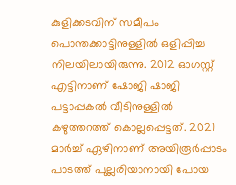കുളിക്കടവിന് സമീപം പൊന്തക്കാട്ടിനുള്ളിൽ ഒളിപ്പിച്ച നിലയിലായിരുന്നു. 2012 ഓഗസ്റ്റ് എട്ടിനാണ് ഷോജി ഷാജി പട്ടാപ്പകൽ വീടിനുള്ളിൽ കഴുത്തറത്ത് കൊല്ലപ്പെട്ടത്. 2021 മാർച്ച് ഏഴിനാണ് അയിരൂർപ്പാടം പാടത്ത് പുല്ലരിയാനായി പോയ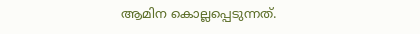ആമിന കൊല്ലപ്പെടുന്നത്.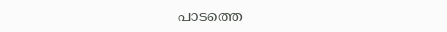പാടത്തെ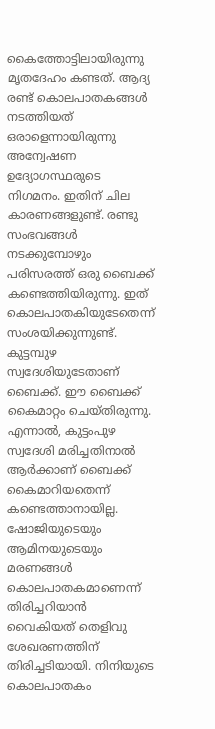കൈത്തോട്ടിലായിരുന്നു മൃതദേഹം കണ്ടത്. ആദ്യ രണ്ട് കൊലപാതകങ്ങൾ നടത്തിയത് ഒരാളെന്നായിരുന്നു അന്വേഷണ ഉദ്യോഗസ്ഥരുടെ നിഗമനം. ഇതിന് ചില കാരണങ്ങളുണ്ട്. രണ്ടു സംഭവങ്ങൾ നടക്കുമ്പോഴും പരിസരത്ത് ഒരു ബൈക്ക് കണ്ടെത്തിയിരുന്നു. ഇത് കൊലപാതകിയുടേതെന്ന് സംശയിക്കുന്നുണ്ട്. കുട്ടമ്പുഴ സ്വദേശിയുടേതാണ് ബൈക്ക്. ഈ ബൈക്ക് കൈമാറ്റം ചെയ്തിരുന്നു. എന്നാൽ, കുട്ടംപുഴ സ്വദേശി മരിച്ചതിനാൽ ആർക്കാണ് ബൈക്ക് കൈമാറിയതെന്ന് കണ്ടെത്താനായില്ല. ഷോജിയുടെയും ആമിനയുടെയും മരണങ്ങൾ കൊലപാതകമാണെന്ന് തിരിച്ചറിയാൻ വൈകിയത് തെളിവു ശേഖരണത്തിന് തിരിച്ചടിയായി. നിനിയുടെ കൊലപാതകം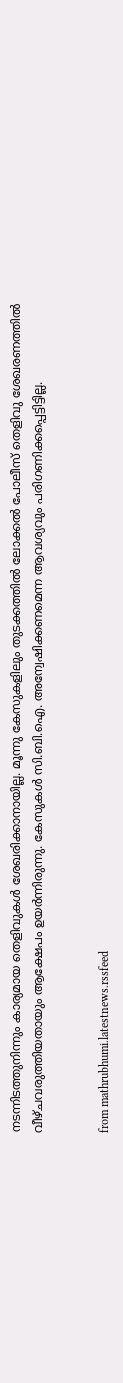നടന്നിടത്തുനിന്നും കാര്യമായ തെളിവുകൾ ശേഖരിക്കാനായില്ല. മൂന്നു കേസുകളിലും തുടക്കത്തിൽ ലോക്കൽ പോലീസ് തെളിവു ശേഖരണത്തിൽ വീഴ്ചവരുത്തിയതായും ആക്ഷേപം ഉയർന്നിരുന്നു. കേസുകൾ സി.ബി.ഐ. അന്വേഷിക്കണമെന്ന ആവശ്യവും പരിഗണിക്കപ്പെട്ടിട്ടില്ല.


from mathrubhumi.latestnews.rssfeed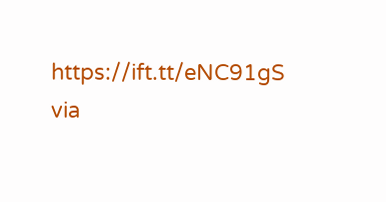https://ift.tt/eNC91gS
via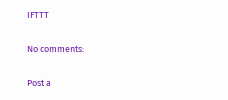IFTTT

No comments:

Post a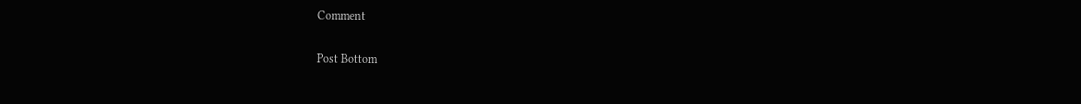Comment

Post Bottom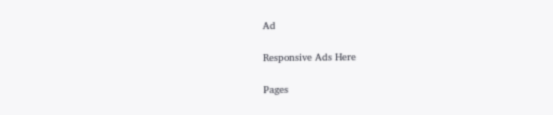Ad

Responsive Ads Here

Pages